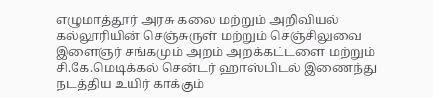எழுமாத்தூர் அரசு கலை மற்றும் அறிவியல் கல்லூரியின் செஞ்சுருள் மற்றும் செஞ்சிலுவை இளைஞர் சங்கமும் அறம் அறக்கட்டளை மற்றும் சி.கே.மெடிக்கல் சென்டர் ஹாஸ்பிடல் இணைந்து நடத்திய உயிர் காக்கும்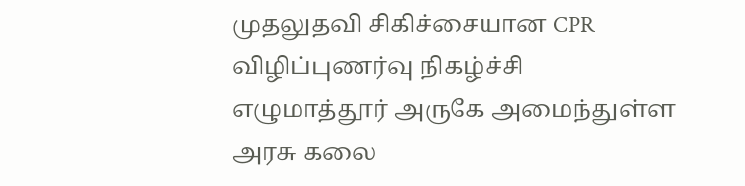முதலுதவி சிகிச்சையான CPR விழிப்புணர்வு நிகழ்ச்சி எழுமாத்தூர் அருகே அமைந்துள்ள அரசு கலை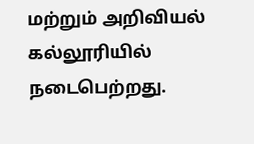மற்றும் அறிவியல் கல்லூரியில் நடைபெற்றது.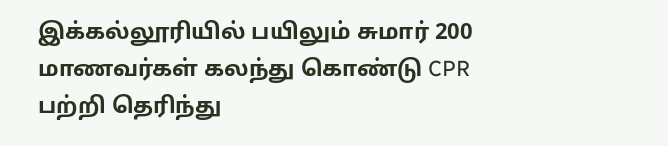இக்கல்லூரியில் பயிலும் சுமார் 200 மாணவர்கள் கலந்து கொண்டு CPR பற்றி தெரிந்து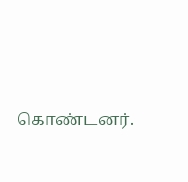கொண்டனர்.